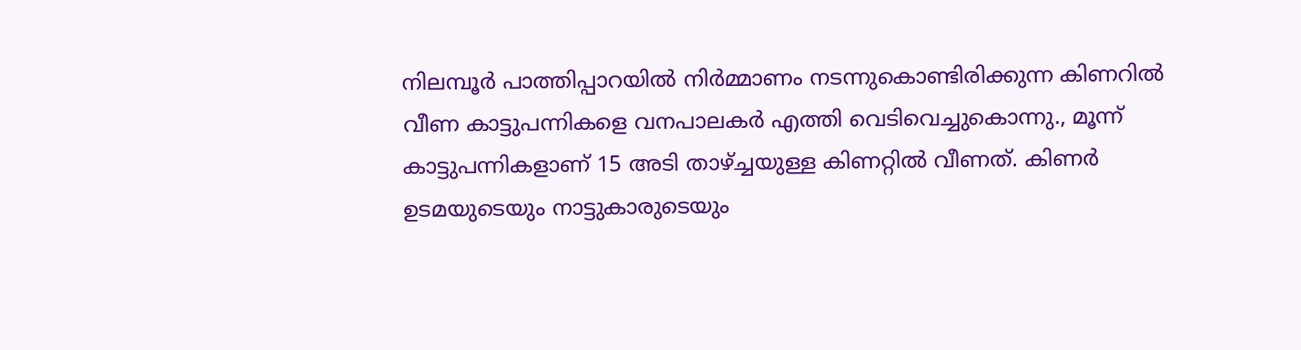നിലമ്പൂർ പാത്തിപ്പാറയിൽ നിർമ്മാണം നടന്നുകൊണ്ടിരിക്കുന്ന കിണറിൽ വീണ കാട്ടുപന്നികളെ വനപാലകർ എത്തി വെടിവെച്ചുകൊന്നു., മൂന്ന് കാട്ടുപന്നികളാണ് 15 അടി താഴ്ച്ചയുള്ള കിണറ്റിൽ വീണത്. കിണർ ഉടമയുടെയും നാട്ടുകാരുടെയും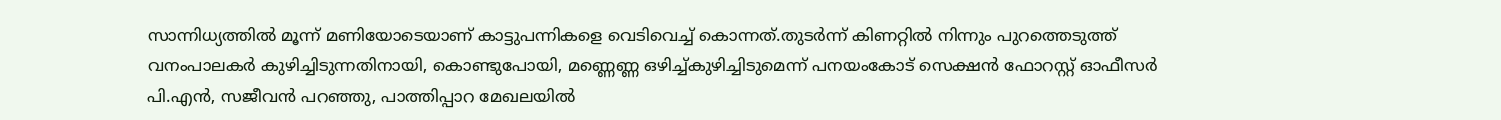സാന്നിധ്യത്തിൽ മൂന്ന് മണിയോടെയാണ് കാട്ടുപന്നികളെ വെടിവെച്ച് കൊന്നത്.തുടർന്ന് കിണറ്റിൽ നിന്നും പുറത്തെടുത്ത് വനംപാലകർ കുഴിച്ചിടുന്നതിനായി, കൊണ്ടുപോയി, മണ്ണെണ്ണ ഒഴിച്ച്കുഴിച്ചിടുമെന്ന് പനയംകോട് സെക്ഷൻ ഫോറസ്റ്റ് ഓഫീസർ പി.എൻ, സജീവൻ പറഞ്ഞു, പാത്തിപ്പാറ മേഖലയിൽ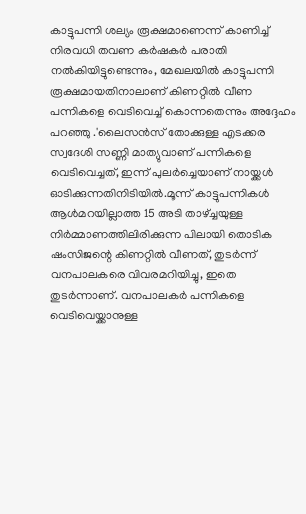കാട്ടുപന്നി ശല്യം രൂക്ഷമാണെന്ന് കാണിച്ച് നിരവധി തവണ കർഷകർ പരാതി നൽകിയിട്ടുണ്ടെന്നും, മേഖലയിൽ കാട്ടുപന്നി രൂക്ഷമായതിനാലാണ് കിണറ്റിൽ വീണ പന്നികളെ വെടിവെച്ച് കൊന്നതെന്നും അദ്ദേഹം പറഞ്ഞു .'ലൈസൻസ് തോക്കുള്ള എടക്കര സ്വദേശി സണ്ണി മാത്യുവാണ് പന്നികളെ വെടിവെച്ചത്, ഇന്ന് പുലർച്ചെയാണ് നായ്ക്കൾ ഓടിക്കുന്നതിനിടിയിൽ.മൂന്ന് കാട്ടുപന്നികൾ ആൾമറയില്ലാത്ത 15 അടി താഴ്ച്ചയുള്ള നിർമ്മാണത്തിലിരിക്കുന്ന പിലായി തൊടിക ഷംസിജന്റെ കിണറ്റിൽ വീണത്, തുടർന്ന് വനപാലകരെ വിവരമറിയിച്ചു, ഇതെ തുടർന്നാണ്. വനപാലകർ പന്നികളെ വെടിവെയ്ക്കാനുള്ള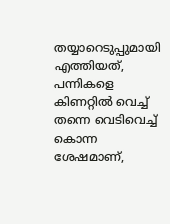തയ്യാറെടുപ്പുമായി എത്തിയത്, പന്നികളെ കിണറ്റിൽ വെച്ച് തന്നെ വെടിവെച്ച് കൊന്ന ശേഷമാണ്,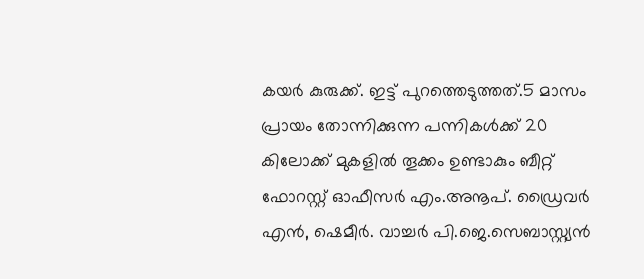കയർ കുരുക്ക്. ഇട്ട് പുറത്തെടുത്തത്.5 മാസം പ്രായം തോന്നിക്കുന്ന പന്നികൾക്ക് 20 കിലോക്ക് മുകളിൽ തൂക്കം ഉണ്ടാകും ബീറ്റ് ഫോറസ്റ്റ് ഓഫീസർ എം.അനൂപ്. ഡ്രൈവർ എൻ, ഷെമീർ. വാച്ചർ പി.ജെ.സെബാസ്റ്റ്യൻ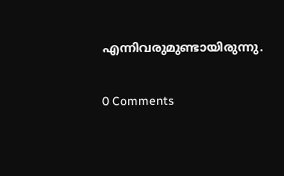എന്നിവരുമുണ്ടായിരുന്നു.

0 Comments